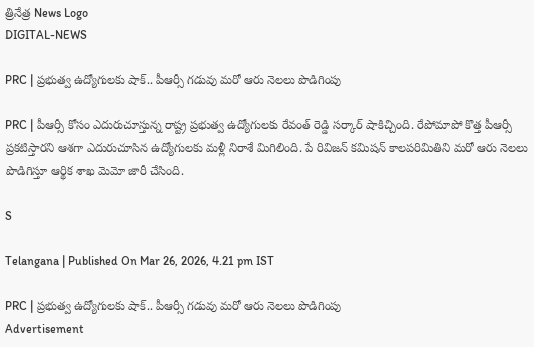త్రినేత్ర News Logo
DIGITAL-NEWS

PRC | ప్ర‌భుత్వ ఉద్యోగుల‌కు షాక్.. పీఆర్సీ గడువు మరో ఆరు నెలలు పొడిగింపు

PRC | పీఆర్సీ కోసం ఎదురుచూస్తున్న రాష్ట్ర ప్ర‌భుత్వ ఉద్యోగుల‌కు రేవంత్ రెడ్డి స‌ర్కార్ షాకిచ్చింది. రేపోమాపో కొత్త పీఆర్సీ ప్ర‌క‌టిస్తార‌ని ఆశ‌గా ఎదురుచూసిన ఉద్యోగుల‌కు మ‌ళ్లీ నిరాశే మిగిలింది. పే రివిజ‌న్ క‌మిష‌న్ కాల‌ప‌రిమితిని మ‌రో ఆరు నెల‌లు పొడిగిస్తూ ఆర్థిక శాఖ మెమో జారీ చేసింది.

S

Telangana | Published On Mar 26, 2026, 4.21 pm IST

PRC | ప్ర‌భుత్వ ఉద్యోగుల‌కు షాక్.. పీఆర్సీ గడువు మరో ఆరు నెలలు పొడిగింపు
Advertisement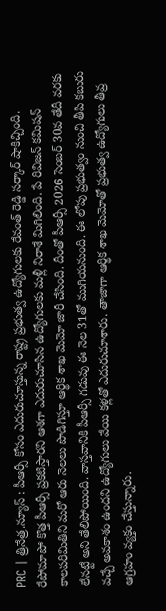PRC | త్రినేత్ర‌.న్యూస్ : పీఆర్సీ కోసం ఎదురుచూస్తున్న రాష్ట్ర ప్ర‌భుత్వ ఉద్యోగుల‌కు రేవంత్ రెడ్డి స‌ర్కార్ షాకిచ్చింది. రేపోమాపో కొత్త పీఆర్సీ ప్ర‌క‌టిస్తార‌ని ఆశ‌గా ఎదురుచూసిన ఉద్యోగుల‌కు మ‌ళ్లీ నిరాశే మిగిలింది. పే రివిజ‌న్ క‌మిష‌న్ కాల‌ప‌రిమితిని మ‌రో ఆరు నెల‌లు పొడిగిస్తూ ఆర్థిక శాఖ మెమో జారీ చేసింది. దీంతో పీఆర్సీ 2026 సెంబ‌ర్ 30వ తేదీ వ‌ర‌కు లేన‌ట్టే అని తేలిపోయింది. వాస్త‌వానికి పీఆర్సీ గ‌డువు ఈ నెల 31తో ముగియ‌నుంది. ఈ లోపు ప్ర‌భుత్వం నుంచి తీపి క‌బురు వ‌చ్చే అవకాశం ఉంద‌ని ఉద్యోగులు వేయి క‌ళ్ల‌తో ఎదురుచూశారు. తాజాగా ఆర్థిక శాఖ మెమోతో ప్ర‌భుత్వ ఉద్యోగులు తీవ్ర ఆగ్ర‌హం వ్య‌క్తం చేస్తున్నారు.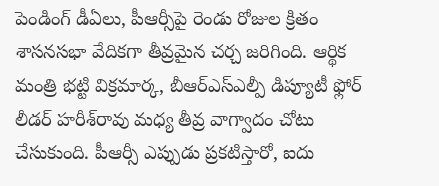పెండింగ్ డీఏలు, పీఆర్సీపై రెండు రోజుల క్రితం శాస‌న‌స‌భా వేదిక‌గా తీవ్ర‌మైన చ‌ర్చ జ‌రిగింది. ఆర్థిక మంత్రి భ‌ట్టి విక్ర‌మార్క‌, బీఆర్ఎస్ఎల్పీ డిప్యూటీ ఫ్లోర్ లీడ‌ర్ హ‌రీశ్‌రావు మ‌ధ్య తీవ్ర వాగ్వాదం చోటు చేసుకుంది. పీఆర్సీ ఎప్పుడు ప్రకటిస్తారో, ఐదు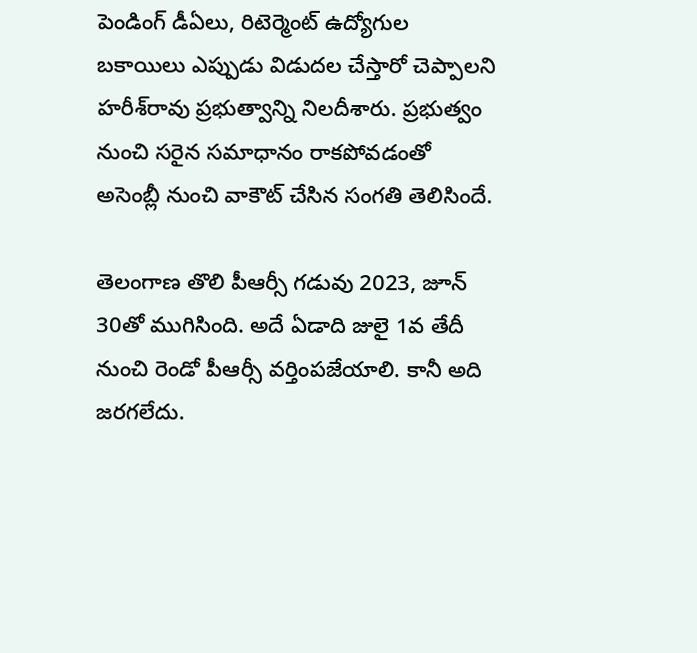పెండింగ్‌ డీఏలు, రిటెర్మెంట్‌ ఉద్యోగుల బకాయిలు ఎప్పుడు విడుదల చేస్తారో చెప్పాలని హ‌రీశ్‌రావు ప్ర‌భుత్వాన్ని నిలదీశారు. ప్రభుత్వం నుంచి సరైన సమాధానం రాకపోవడంతో అసెంబ్లీ నుంచి వాకౌట్ చేసిన సంగ‌తి తెలిసిందే.

తెలంగాణ తొలి పీఆర్సీ గడువు 2023, జూన్‌ 30తో ముగిసింది. అదే ఏడాది జులై 1వ తేదీ నుంచి రెండో పీఆర్సీ వ‌ర్తింప‌జేయాలి. కానీ అది జ‌ర‌గ‌లేదు.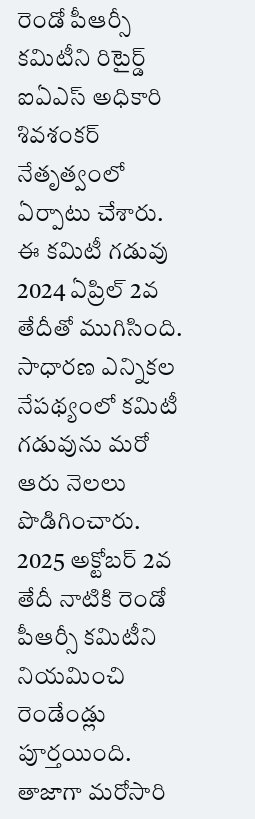రెండో పీఆర్సీ క‌మిటీని రిటైర్డ్ ఐఏఎస్ అధికారి శివ‌శంక‌ర్ నేతృత్వంలో ఏర్పాటు చేశారు. ఈ క‌మిటీ గ‌డువు 2024 ఏప్రిల్ 2వ తేదీతో ముగిసింది. సాధార‌ణ ఎన్నిక‌ల నేప‌థ్యంలో క‌మిటీ గ‌డువును మ‌రో ఆరు నెల‌లు పొడిగించారు. 2025 అక్టోబ‌ర్ 2వ తేదీ నాటికి రెండో పీఆర్సీ క‌మిటీని నియ‌మించి రెండేండ్లు పూర్త‌యింది. తాజాగా మ‌రోసారి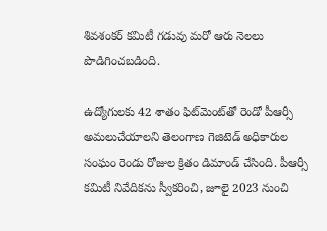శివ‌శంక‌ర్ క‌మిటీ గ‌డువు మ‌రో ఆరు నెల‌లు పొడిగించ‌బ‌డింది.

ఉద్యోగులకు 42 శాతం ఫిట్‌మెంట్‌తో రెండో పీఆర్సీ అమలుచేయాలని తెలంగాణ గెజిటెడ్‌ అధికారుల సంఘం రెండు రోజుల క్రితం డిమాండ్‌ చేసింది. పీఆర్సీ కమిటీ నివేదికను స్వీకరించి, జూలై 2023 నుంచి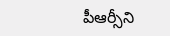పీఆర్సీని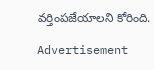వర్తింపజేయాలని కోరింది.

Advertisement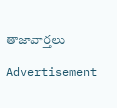తాజావార్తలు

Advertisement